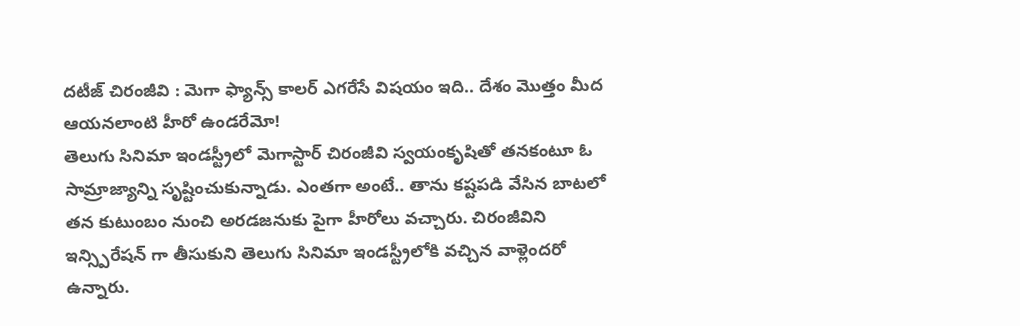దటీజ్ చిరంజీవి : మెగా ఫ్యాన్స్ కాలర్ ఎగరేసే విషయం ఇది.. దేశం మొత్తం మీద ఆయనలాంటి హీరో ఉండరేమో!
తెలుగు సినిమా ఇండస్ట్రీలో మెగాస్టార్ చిరంజీవి స్వయంకృషితో తనకంటూ ఓ సామ్రాజ్యాన్ని సృష్టించుకున్నాడు. ఎంతగా అంటే.. తాను కష్టపడి వేసిన బాటలో తన కుటుంబం నుంచి అరడజనుకు పైగా హీరోలు వచ్చారు. చిరంజీవిని ఇన్స్పిరేషన్ గా తీసుకుని తెలుగు సినిమా ఇండస్ట్రీలోకి వచ్చిన వాళ్లెందరో ఉన్నారు.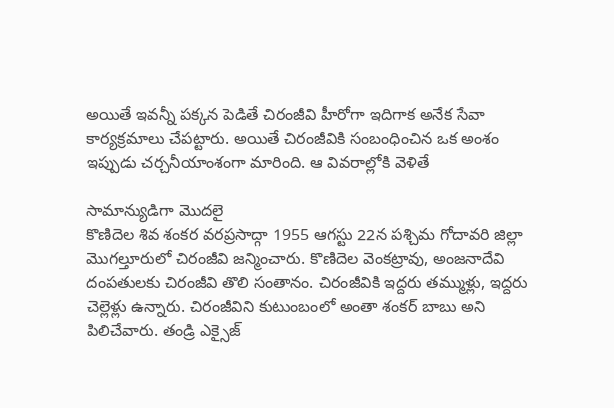అయితే ఇవన్నీ పక్కన పెడితే చిరంజీవి హీరోగా ఇదిగాక అనేక సేవా కార్యక్రమాలు చేపట్టారు. అయితే చిరంజీవికి సంబంధించిన ఒక అంశం ఇప్పుడు చర్చనీయాంశంగా మారింది. ఆ వివరాల్లోకి వెళితే

సామాన్యుడిగా మొదలై
కొణిదెల శివ శంకర వరప్రసాద్గా 1955 ఆగస్టు 22న పశ్చిమ గోదావరి జిల్లా మొగల్తూరులో చిరంజీవి జన్మించారు. కొణిదెల వెంకట్రావు, అంజనాదేవి దంపతులకు చిరంజీవి తొలి సంతానం. చిరంజీవికి ఇద్దరు తమ్ముళ్లు, ఇద్దరు చెల్లెళ్లు ఉన్నారు. చిరంజీవిని కుటుంబంలో అంతా శంకర్ బాబు అని పిలిచేవారు. తండ్రి ఎక్సైజ్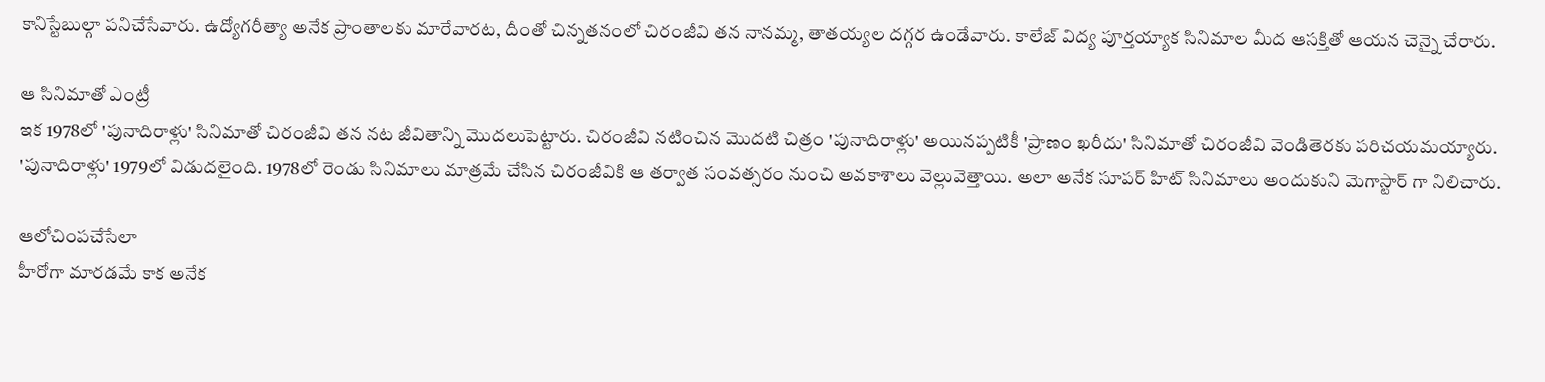కానిస్టేబుల్గా పనిచేసేవారు. ఉద్యోగరీత్యా అనేక ప్రాంతాలకు మారేవారట, దీంతో చిన్నతనంలో చిరంజీవి తన నానమ్మ, తాతయ్యల దగ్గర ఉండేవారు. కాలేజ్ విద్య పూర్తయ్యాక సినిమాల మీద ఆసక్తితో ఆయన చెన్నై చేరారు.

ఆ సినిమాతో ఎంట్రీ
ఇక 1978లో 'పునాదిరాళ్లు' సినిమాతో చిరంజీవి తన నట జీవితాన్ని మొదలుపెట్టారు. చిరంజీవి నటించిన మొదటి చిత్రం 'పునాదిరాళ్లు' అయినప్పటికీ 'ప్రాణం ఖరీదు' సినిమాతో చిరంజీవి వెండితెరకు పరిచయమయ్యారు. 'పునాదిరాళ్లు' 1979లో విడుదలైంది. 1978లో రెండు సినిమాలు మాత్రమే చేసిన చిరంజీవికి ఆ తర్వాత సంవత్సరం నుంచి అవకాశాలు వెల్లువెత్తాయి. అలా అనేక సూపర్ హిట్ సినిమాలు అందుకుని మెగాస్టార్ గా నిలిచారు.

ఆలోచింపచేసేలా
హీరోగా మారడమే కాక అనేక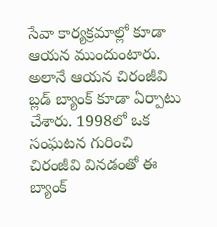సేవా కార్యక్రమాల్లో కూడా ఆయన ముందుంటారు. అలానే ఆయన చిరంజీవి బ్లడ్ బ్యాంక్ కూడా ఏర్పాటు చేశారు. 1998లో ఒక సంఘటన గురించి చిరంజీవి వినడంతో ఈ బ్యాంక్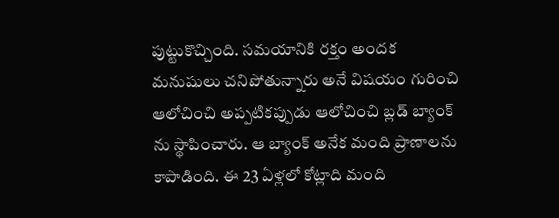పుట్టుకొచ్చింది. సమయానికి రక్తం అందక మనుషులు చనిపోతున్నారు అనే విషయం గురించి ఆలోచించి అప్పటికప్పుడు ఆలోచించి బ్లడ్ బ్యాంక్ ను స్థాపించారు. ఆ బ్యాంక్ అనేక మంది ప్రాణాలను కాపాడింది. ఈ 23 ఏళ్లలో కోట్లాది మంది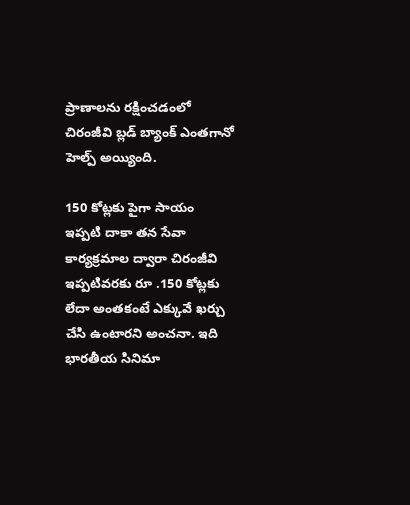ప్రాణాలను రక్షించడంలో చిరంజీవి బ్లడ్ బ్యాంక్ ఎంతగానో హెల్ప్ అయ్యింది.

150 కోట్లకు పైగా సాయం
ఇప్పటి దాకా తన సేవా కార్యక్రమాల ద్వారా చిరంజీవి ఇప్పటివరకు రూ .150 కోట్లకు లేదా అంతకంటే ఎక్కువే ఖర్చు చేసి ఉంటారని అంచనా. ఇది భారతీయ సినిమా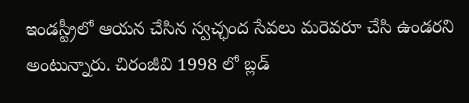ఇండస్ట్రీలో ఆయన చేసిన స్వచ్ఛంద సేవలు మరెవరూ చేసి ఉండరని అంటున్నారు. చిరంజీవి 1998 లో బ్లడ్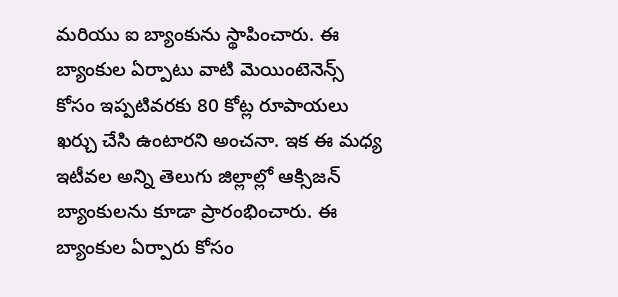మరియు ఐ బ్యాంకును స్థాపించారు. ఈ బ్యాంకుల ఏర్పాటు వాటి మెయింటెనెన్స్ కోసం ఇప్పటివరకు 80 కోట్ల రూపాయలు ఖర్చు చేసి ఉంటారని అంచనా. ఇక ఈ మధ్య ఇటీవల అన్ని తెలుగు జిల్లాల్లో ఆక్సిజన్ బ్యాంకులను కూడా ప్రారంభించారు. ఈ బ్యాంకుల ఏర్పారు కోసం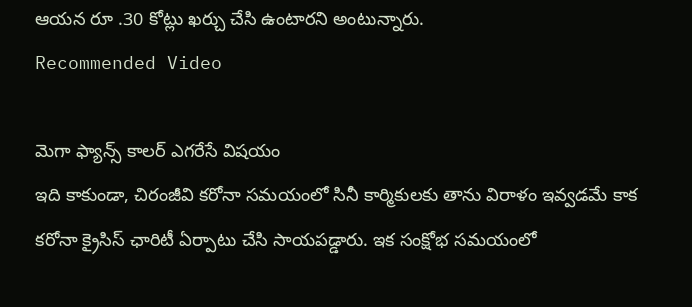ఆయన రూ .30 కోట్లు ఖర్చు చేసి ఉంటారని అంటున్నారు.
Recommended Video

మెగా ఫ్యాన్స్ కాలర్ ఎగరేసే విషయం
ఇది కాకుండా, చిరంజీవి కరోనా సమయంలో సినీ కార్మికులకు తాను విరాళం ఇవ్వడమే కాక కరోనా క్రైసిస్ ఛారిటీ ఏర్పాటు చేసి సాయపడ్డారు. ఇక సంక్షోభ సమయంలో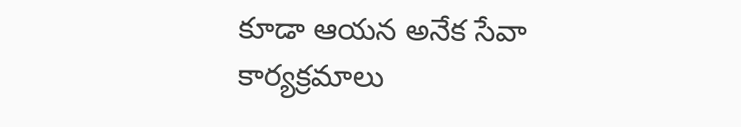కూడా ఆయన అనేక సేవా కార్యక్రమాలు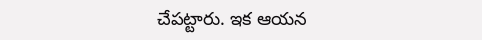చేపట్టారు. ఇక ఆయన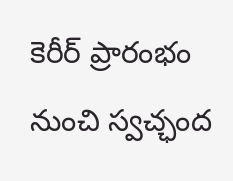కెరీర్ ప్రారంభం నుంచి స్వచ్ఛంద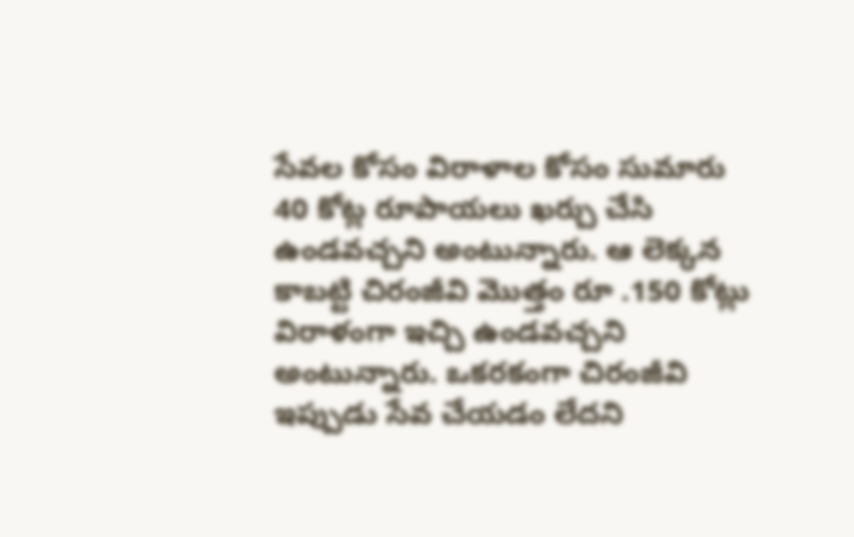సేవల కోసం విరాళాల కోసం సుమారు 40 కోట్ల రూపాయలు ఖర్చు చేసి ఉండవచ్చని అంటున్నారు. ఆ లెక్కన కాబట్టి చిరంజీవి మొత్తం రూ .150 కోట్లు విరాళంగా ఇచ్చి ఉండవచ్చని అంటున్నారు. ఒకరకంగా చిరంజీవి ఇప్పుడు సేవ చేయడం లేదని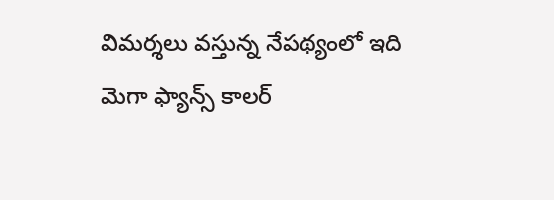విమర్శలు వస్తున్న నేపథ్యంలో ఇది మెగా ఫ్యాన్స్ కాలర్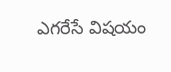ఎగరేసే విషయం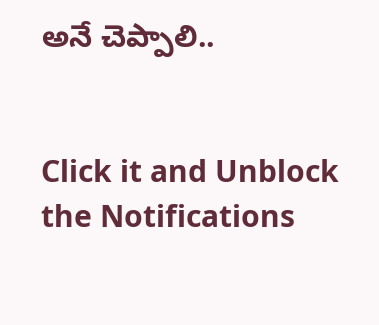అనే చెప్పాలి..


Click it and Unblock the Notifications